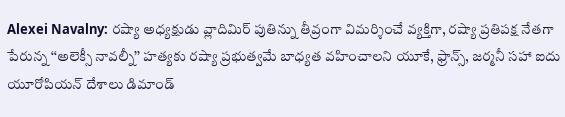Alexei Navalny: రష్యా అధ్యక్షుడు వ్లాదిమిర్ పుతిన్ను తీవ్రంగా విమర్శించే వ్యక్తిగా, రష్యా ప్రతిపక్ష నేతగా పేరున్న ‘‘అలెక్సీ నావల్నీ’’ హత్యకు రష్యా ప్రభుత్వమే బాధ్యత వహించాలని యూకే, ఫ్రాన్స్, జర్మనీ సహా ఐదు యూరోపియన్ దేశాలు డిమాండ్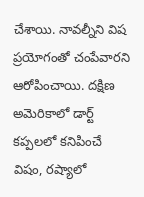చేశాయి. నావల్నీని విష ప్రయోగంతో చంపేవారని ఆరోపించాయి. దక్షిణ అమెరికాలో డార్ట్ కప్పలలో కనిపించే విషం, రష్యాలో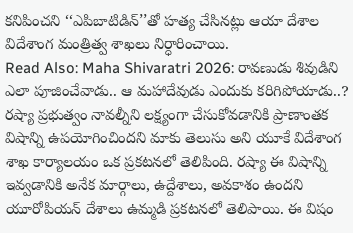కనిపించని ‘‘ఎపిబాటిడిన్’’తో హత్య చేసినట్లు ఆయా దేశాల విదేశాంగ మంత్రిత్వ శాఖలు నిర్ధారించాయి.
Read Also: Maha Shivaratri 2026: రావణుడు శివుడిని ఎలా పూజించేవాడు.. ఆ మహాదేవుడు ఎందుకు కరిగిపోయాడు..?
రష్యా ప్రభుత్వం నావల్నీని లక్ష్యంగా చేసుకోవడానికి ప్రాణాంతక విషాన్ని ఉపయోగించిందని మాకు తెలుసు అని యూకే విదేశాంగ శాఖ కార్యాలయం ఒక ప్రకటనలో తెలిపింది. రష్యా ఈ విషాన్ని ఇవ్వడానికి అనేక మార్గాలు, ఉద్దేశాలు, అవకాశం ఉందని యూరోపియన్ దేశాలు ఉమ్మడి ప్రకటనలో తెలిపాయి. ఈ విషం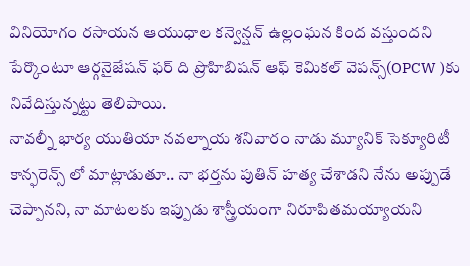వినియోగం రసాయన ఆయుధాల కన్వెన్షన్ ఉల్లంఘన కింద వస్తుందని పేర్కొంటూ ఆర్గనైజేషన్ ఫర్ ది ప్రొహిబిషన్ ఆఫ్ కెమికల్ వెపన్స్(OPCW )కు నివేదిస్తున్నట్టు తెలిపాయి.
నావల్నీ భార్య యుతియా నవల్నాయ శనివారం నాడు మ్యూనిక్ సెక్యూరిటీ కాన్ఫరెన్స్ లో మాట్లాడుతూ.. నా భర్తను పుతిన్ హత్య చేశాడని నేను అప్పుడే చెప్పానని, నా మాటలకు ఇప్పుడు శాస్త్రీయంగా నిరూపితమయ్యాయని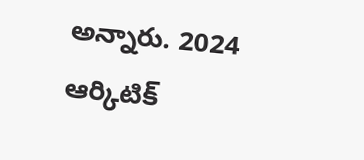అన్నారు. 2024 ఆర్కిటిక్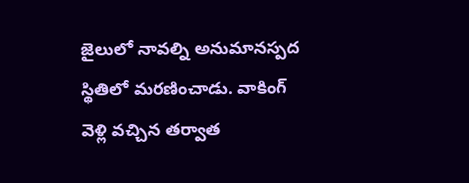జైలులో నావల్ని అనుమానస్పద స్థితిలో మరణించాడు. వాకింగ్ వెళ్లి వచ్చిన తర్వాత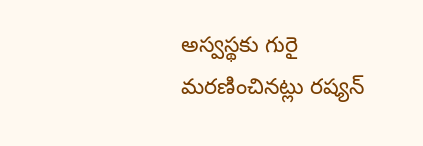అస్వస్థకు గురై మరణించినట్లు రష్యన్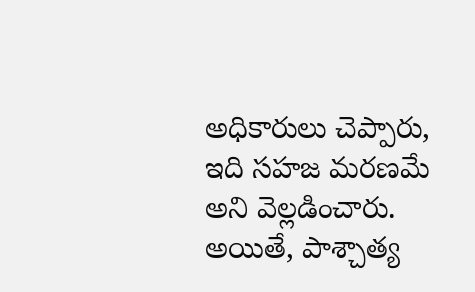అధికారులు చెప్పారు, ఇది సహజ మరణమే అని వెల్లడించారు. అయితే, పాశ్చాత్య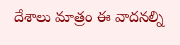దేశాలు మాత్రం ఈ వాదనల్ని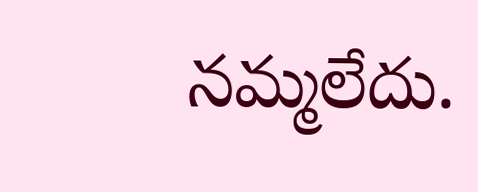నమ్మలేదు.